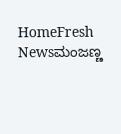HomeFresh Newsಮಂಜಣ್ಣ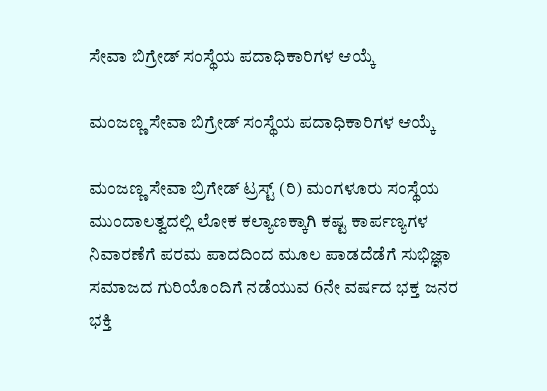ಸೇವಾ ಬಿಗ್ರೇಡ್ ಸಂಸ್ಥೆಯ ಪದಾಧಿಕಾರಿಗಳ ಆಯ್ಕೆ

ಮಂಜಣ್ಣ ಸೇವಾ ಬಿಗ್ರೇಡ್ ಸಂಸ್ಥೆಯ ಪದಾಧಿಕಾರಿಗಳ ಆಯ್ಕೆ

ಮಂಜಣ್ಣ ಸೇವಾ ಬ್ರಿಗೇಡ್ ಟ್ರಸ್ಟ್ (ರಿ) ಮಂಗಳೂರು ಸಂಸ್ಥೆಯ ಮುಂದಾಲತ್ವದಲ್ಲಿ ಲೋಕ ಕಲ್ಯಾಣಕ್ಕಾಗಿ ಕಷ್ಟ ಕಾರ್ಪಣ್ಯಗಳ ನಿವಾರಣೆಗೆ ಪರಮ ಪಾದದಿಂದ ಮೂಲ ಪಾಡದೆಡೆಗೆ ಸುಭಿಜ್ಞಾ ಸಮಾಜದ ಗುರಿಯೊಂದಿಗೆ ನಡೆಯುವ 6ನೇ ವರ್ಷದ ಭಕ್ತ ಜನರ ಭಕ್ತಿ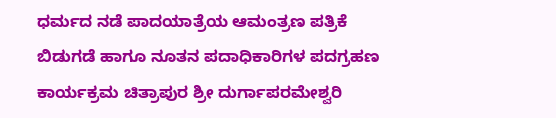ಧರ್ಮದ ನಡೆ ಪಾದಯಾತ್ರೆಯ ಆಮಂತ್ರಣ ಪತ್ರಿಕೆ ಬಿಡುಗಡೆ ಹಾಗೂ ನೂತನ ಪದಾಧಿಕಾರಿಗಳ ಪದಗ್ರಹಣ ಕಾರ್ಯಕ್ರಮ ಚಿತ್ರಾಪುರ ಶ್ರೀ ದುರ್ಗಾಪರಮೇಶ್ವರಿ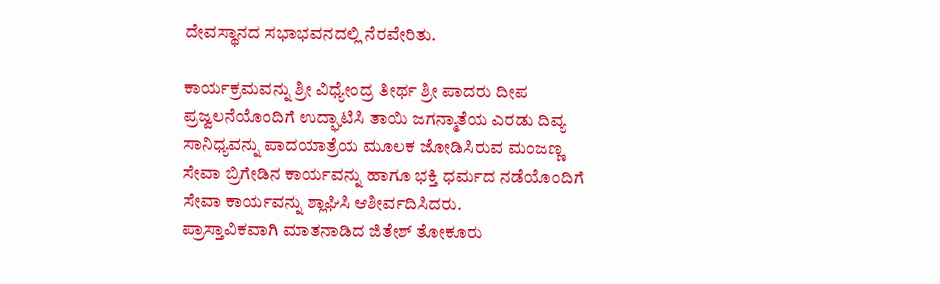ದೇವಸ್ಥಾನದ ಸಭಾಭವನದಲ್ಲಿ ನೆರವೇರಿತು.

ಕಾರ್ಯಕ್ರಮವನ್ನು ಶ್ರೀ ವಿಧ್ಯೇಂದ್ರ ತೀರ್ಥ ಶ್ರೀ ಪಾದರು ದೀಪ ಪ್ರಜ್ವಲನೆಯೊಂದಿಗೆ ಉದ್ಘಾಟಿಸಿ ತಾಯಿ ಜಗನ್ಮಾತೆಯ ಎರಡು ದಿವ್ಯ ಸಾನಿಧ್ಯವನ್ನು ಪಾದಯಾತ್ರೆಯ ಮೂಲಕ ಜೋಡಿಸಿರುವ ಮಂಜಣ್ಣ ಸೇವಾ ಬ್ರಿಗೇಡಿನ ಕಾರ್ಯವನ್ನು ಹಾಗೂ ಭಕ್ತಿ ಧರ್ಮದ ನಡೆಯೊಂದಿಗೆ ಸೇವಾ ಕಾರ್ಯವನ್ನು ಶ್ಲಾಘಿಸಿ ಆಶೀರ್ವದಿಸಿದರು.
ಪ್ರಾಸ್ತಾವಿಕವಾಗಿ ಮಾತನಾಡಿದ ಜಿತೇಶ್ ತೋಕೂರು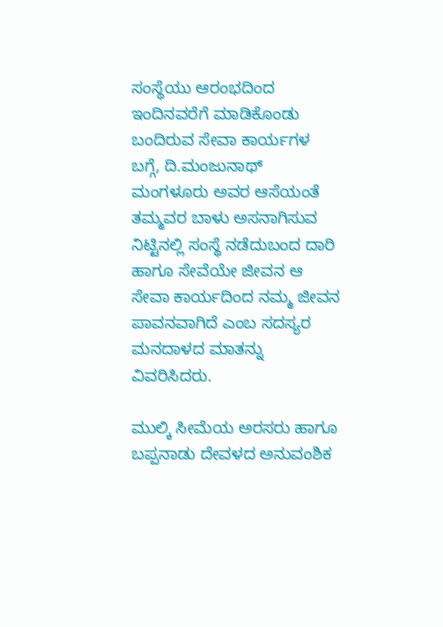ಸಂಸ್ಥೆಯು ಆರಂಭದಿಂದ ಇಂದಿನವರೆಗೆ ಮಾಡಿಕೊಂಡು ಬಂದಿರುವ ಸೇವಾ ಕಾರ್ಯಗಳ ಬಗ್ಗೆ, ದಿ.ಮಂಜುನಾಥ್ ಮಂಗಳೂರು ಅವರ ಆಸೆಯಂತೆ ತಮ್ಮವರ ಬಾಳು ಅಸನಾಗಿಸುವ ನಿಟ್ಟಿನಲ್ಲಿ ಸಂಸ್ಥೆ ನಡೆದುಬಂದ ದಾರಿ ಹಾಗೂ ಸೇವೆಯೇ ಜೀವನ ಆ ಸೇವಾ ಕಾರ್ಯದಿಂದ ನಮ್ಮ ಜೀವನ ಪಾವನವಾಗಿದೆ ಎಂಬ ಸದಸ್ಯರ ಮನದಾಳದ ಮಾತನ್ನು ವಿವರಿಸಿದರು.

ಮುಲ್ಕಿ ಸೀಮೆಯ ಅರಸರು ಹಾಗೂ ಬಪ್ಪನಾಡು ದೇವಳದ ಅನುವಂಶಿಕ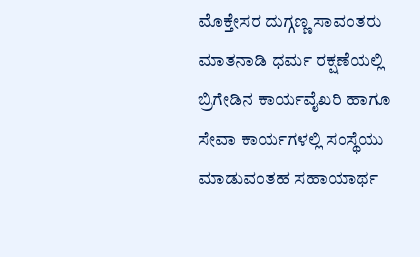ಮೊಕ್ತೇಸರ ದುಗ್ಗಣ್ಣ ಸಾವಂತರು ಮಾತನಾಡಿ ಧರ್ಮ ರಕ್ಷಣೆಯಲ್ಲಿ ಬ್ರಿಗೇಡಿನ ಕಾರ್ಯವೈಖರಿ ಹಾಗೂ ಸೇವಾ ಕಾರ್ಯಗಳಲ್ಲಿ ಸಂಸ್ಥೆಯು ಮಾಡುವಂತಹ ಸಹಾಯಾರ್ಥ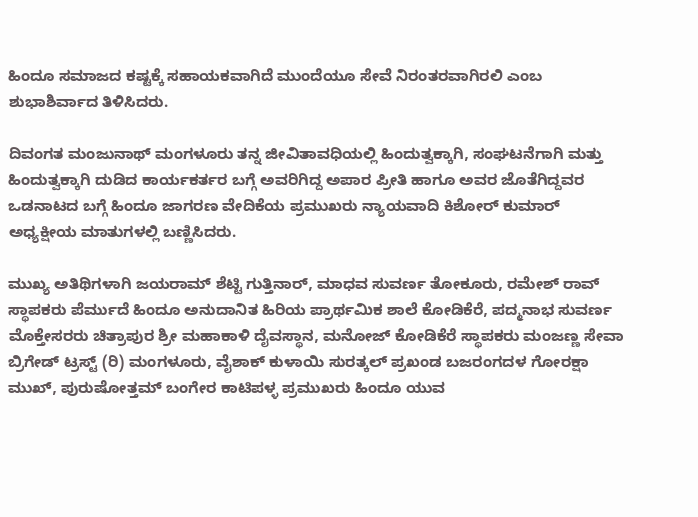ಹಿಂದೂ ಸಮಾಜದ ಕಷ್ಟಕ್ಕೆ ಸಹಾಯಕವಾಗಿದೆ ಮುಂದೆಯೂ ಸೇವೆ ನಿರಂತರವಾಗಿರಲಿ ಎಂಬ ಶುಭಾಶಿರ್ವಾದ ತಿಳಿಸಿದರು.

ದಿವಂಗತ ಮಂಜುನಾಥ್ ಮಂಗಳೂರು ತನ್ನ ಜೀವಿತಾವಧಿಯಲ್ಲಿ ಹಿಂದುತ್ವಕ್ಕಾಗಿ, ಸಂಘಟನೆಗಾಗಿ ಮತ್ತು ಹಿಂದುತ್ವಕ್ಕಾಗಿ ದುಡಿದ ಕಾರ್ಯಕರ್ತರ ಬಗ್ಗೆ ಅವರಿಗಿದ್ದ ಅಪಾರ ಪ್ರೀತಿ ಹಾಗೂ ಅವರ ಜೊತೆಗಿದ್ದವರ ಒಡನಾಟದ ಬಗ್ಗೆ ಹಿಂದೂ ಜಾಗರಣ ವೇದಿಕೆಯ ಪ್ರಮುಖರು ನ್ಯಾಯವಾದಿ ಕಿಶೋರ್ ಕುಮಾರ್ ಅಧ್ಯಕ್ಷೀಯ ಮಾತುಗಳಲ್ಲಿ ಬಣ್ಣಿಸಿದರು.

ಮುಖ್ಯ ಅತಿಥಿಗಳಾಗಿ ಜಯರಾಮ್ ಶೆಟ್ಟಿ ಗುತ್ತಿನಾರ್, ಮಾಧವ ಸುವರ್ಣ ತೋಕೂರು, ರಮೇಶ್ ರಾವ್ ಸ್ಥಾಪಕರು ಪೆರ್ಮುದೆ ಹಿಂದೂ ಅನುದಾನಿತ ಹಿರಿಯ ಪ್ರಾರ್ಥಮಿಕ ಶಾಲೆ ಕೋಡಿಕೆರೆ, ಪದ್ಮನಾಭ ಸುವರ್ಣ ಮೊಕ್ತೇಸರರು ಚಿತ್ರಾಪುರ ಶ್ರೀ ಮಹಾಕಾಳಿ ದೈವಸ್ಥಾನ, ಮನೋಜ್ ಕೋಡಿಕೆರೆ ಸ್ಥಾಪಕರು ಮಂಜಣ್ಣ ಸೇವಾ ಬ್ರಿಗೇಡ್ ಟ್ರಸ್ಟ್ (ರಿ) ಮಂಗಳೂರು, ವೈಶಾಕ್ ಕುಳಾಯಿ ಸುರತ್ಕಲ್ ಪ್ರಖಂಡ ಬಜರಂಗದಳ ಗೋರಕ್ಷಾ ಮುಖ್, ಪುರುಷೋತ್ತಮ್ ಬಂಗೇರ ಕಾಟಿಪಳ್ಳ ಪ್ರಮುಖರು ಹಿಂದೂ ಯುವ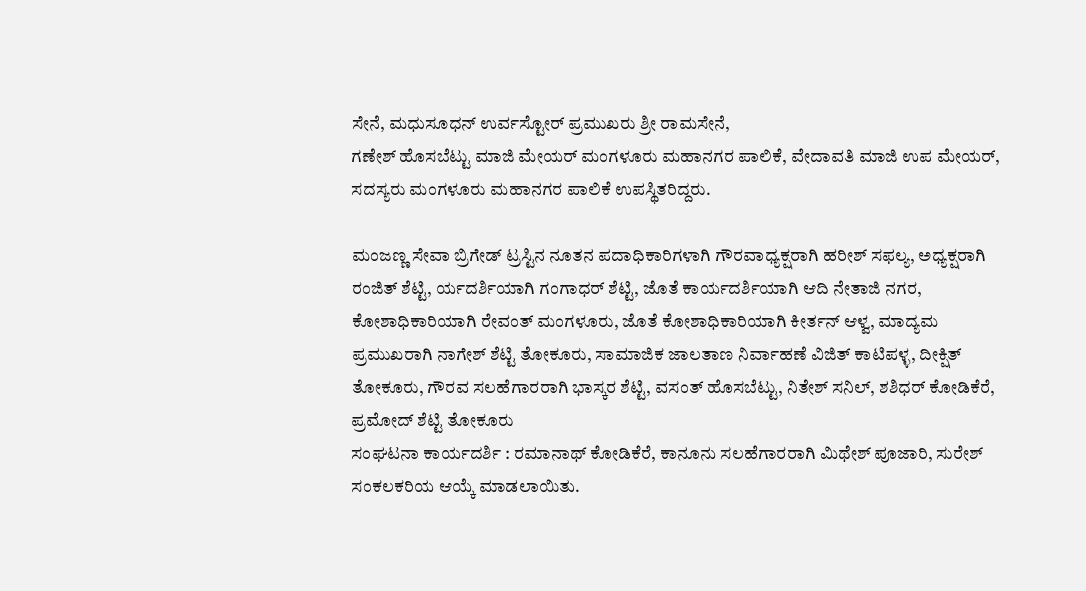ಸೇನೆ, ಮಧುಸೂಧನ್ ಉರ್ವಸ್ಟೋರ್ ಪ್ರಮುಖರು ಶ್ರೀ ರಾಮಸೇನೆ,
ಗಣೇಶ್ ಹೊಸಬೆಟ್ಟು ಮಾಜಿ ಮೇಯರ್ ಮಂಗಳೂರು ಮಹಾನಗರ ಪಾಲಿಕೆ, ವೇದಾವತಿ ಮಾಜಿ ಉಪ ಮೇಯರ್, ಸದಸ್ಯರು ಮಂಗಳೂರು ಮಹಾನಗರ ಪಾಲಿಕೆ ಉಪಸ್ಥಿತರಿದ್ದರು.

ಮಂಜಣ್ಣ ಸೇವಾ ಬ್ರಿಗೇಡ್ ಟ್ರಸ್ಟಿನ ನೂತನ ಪದಾಧಿಕಾರಿಗಳಾಗಿ ಗೌರವಾಧ್ಯಕ್ಷರಾಗಿ ಹರೀಶ್ ಸಫಲ್ಯ, ಅಧ್ಯಕ್ಷರಾಗಿ ರಂಜಿತ್ ಶೆಟ್ಟಿ, ರ್ಯದರ್ಶಿಯಾಗಿ ಗಂಗಾಧರ್ ಶೆಟ್ಟಿ, ಜೊತೆ ಕಾರ್ಯದರ್ಶಿಯಾಗಿ ಆದಿ ನೇತಾಜಿ ನಗರ, ಕೋಶಾಧಿಕಾರಿಯಾಗಿ ರೇವಂತ್ ಮಂಗಳೂರು, ಜೊತೆ ಕೋಶಾಧಿಕಾರಿಯಾಗಿ ಕೀರ್ತನ್ ಆಳ್ವ, ಮಾದ್ಯಮ ಪ್ರಮುಖರಾಗಿ ನಾಗೇಶ್ ಶೆಟ್ಟಿ ತೋಕೂರು, ಸಾಮಾಜಿಕ ಜಾಲತಾಣ ನಿರ್ವಾಹಣೆ ವಿಜಿತ್ ಕಾಟಿಪಳ್ಳ, ದೀಕ್ಷಿತ್ ತೋಕೂರು, ಗೌರವ ಸಲಹೆಗಾರರಾಗಿ ಭಾಸ್ಕರ ಶೆಟ್ಟಿ, ವಸಂತ್ ಹೊಸಬೆಟ್ಟು, ನಿತೇಶ್ ಸನಿಲ್, ಶಶಿಧರ್ ಕೋಡಿಕೆರೆ, ಪ್ರಮೋದ್ ಶೆಟ್ಟಿ ತೋಕೂರು
ಸಂಘಟನಾ ಕಾರ್ಯದರ್ಶಿ : ರಮಾನಾಥ್ ಕೋಡಿಕೆರೆ, ಕಾನೂನು ಸಲಹೆಗಾರರಾಗಿ ಮಿಥೇಶ್ ಪೂಜಾರಿ, ಸುರೇಶ್ ಸಂಕಲಕರಿಯ ಆಯ್ಕೆ ಮಾಡಲಾಯಿತು.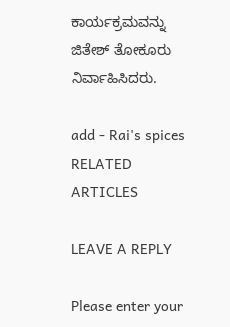ಕಾರ್ಯಕ್ರಮವನ್ನು ಜಿತೇಶ್ ತೋಕೂರು ನಿರ್ವಾಹಿಸಿದರು.

add - Rai's spices
RELATED ARTICLES

LEAVE A REPLY

Please enter your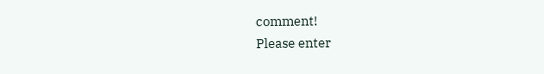comment!
Please enter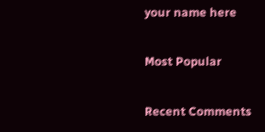your name here

Most Popular

Recent Comments